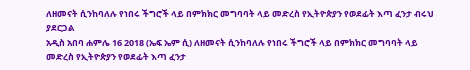ለዘመናት ሲንከባለሉ የነበሩ ችግሮች ላይ በምክክር መግባባት ላይ መድረስ የኢትዮጵያን የወደፊት እጣ ፈንታ ብሩህ ያደርጋል
አዲስ አበባ ሐምሌ 16 2018 (ኤፍ ኤም ሲ) ለዘመናት ሲንከባለሉ የነበሩ ችግሮች ላይ በምክክር መግባባት ላይ መድረስ የኢትዮጵያን የወደፊት እጣ ፈንታ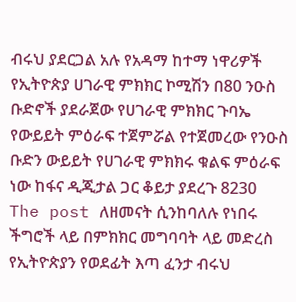ብሩህ ያደርጋል አሉ የአዳማ ከተማ ነዋሪዎች የኢትዮጵያ ሀገራዊ ምክክር ኮሚሽን በ80 ንዑስ ቡድኖች ያደራጀው የሀገራዊ ምክክር ጉባኤ የውይይት ምዕራፍ ተጀምሯል የተጀመረው የንዑስ ቡድን ውይይት የሀገራዊ ምክክሩ ቁልፍ ምዕራፍ ነው ከፋና ዲጂታል ጋር ቆይታ ያደረጉ 8230 The post ለዘመናት ሲንከባለሉ የነበሩ ችግሮች ላይ በምክክር መግባባት ላይ መድረስ የኢትዮጵያን የወደፊት እጣ ፈንታ ብሩህ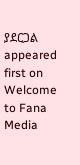ያደርጋል appeared first on Welcome to Fana Media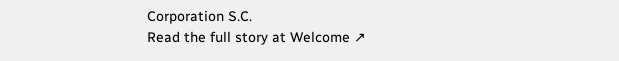Corporation S.C.
Read the full story at Welcome ↗